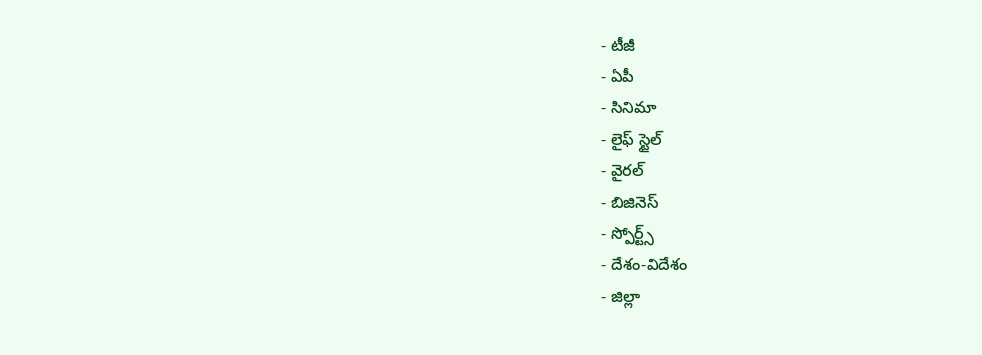- టీజీ
- ఏపీ
- సినిమా
- లైఫ్ స్టైల్
- వైరల్
- బిజినెస్
- స్పోర్ట్స్
- దేశం-విదేశం
- జిల్లా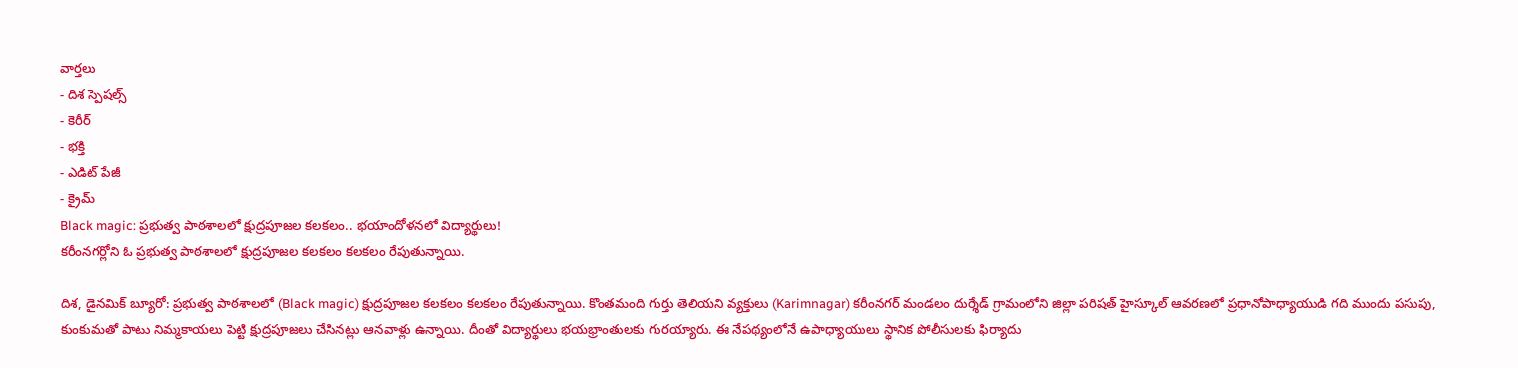వార్తలు
- దిశ స్పెషల్స్
- కెరీర్
- భక్తి
- ఎడిట్ పేజీ
- క్రైమ్
Black magic: ప్రభుత్వ పాఠశాలలో క్షుద్రపూజల కలకలం.. భయాందోళనలో విద్యార్థులు!
కరీంనగర్లోని ఓ ప్రభుత్వ పాఠశాలలో క్షుద్రపూజల కలకలం కలకలం రేపుతున్నాయి.

దిశ, డైనమిక్ బ్యూరో: ప్రభుత్వ పాఠశాలలో (Black magic) క్షుద్రపూజల కలకలం కలకలం రేపుతున్నాయి. కొంతమంది గుర్తు తెలియని వ్యక్తులు (Karimnagar) కరీంనగర్ మండలం దుర్శేడ్ గ్రామంలోని జిల్లా పరిషత్ హైస్కూల్ ఆవరణలో ప్రధానోపాధ్యాయుడి గది ముందు పసుపు, కుంకుమతో పాటు నిమ్మకాయలు పెట్టి క్షుద్రపూజలు చేసినట్లు ఆనవాళ్లు ఉన్నాయి. దీంతో విద్యార్థులు భయభ్రాంతులకు గురయ్యారు. ఈ నేపథ్యంలోనే ఉపాధ్యాయులు స్థానిక పోలీసులకు ఫిర్యాదు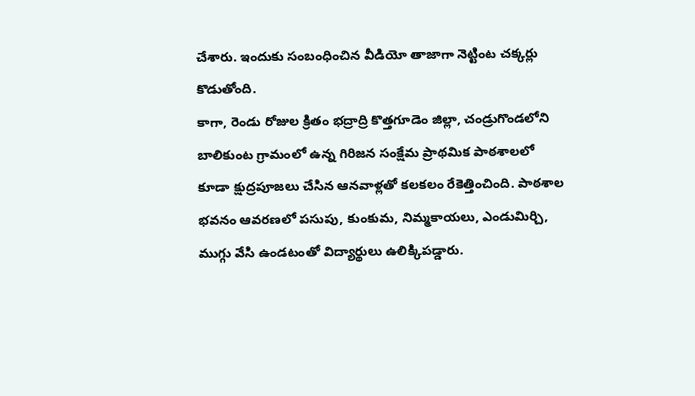చేశారు. ఇందుకు సంబంధించిన వీడియో తాజాగా నెట్టింట చక్కర్లు కొడుతోంది.
కాగా, రెండు రోజుల క్రితం భద్రాద్రి కొత్తగూడెం జిల్లా, చండ్రుగొండలోని బాలికుంట గ్రామంలో ఉన్న గిరిజన సంక్షేమ ప్రాథమిక పాఠశాలలో కూడా క్షుద్రపూజలు చేసిన ఆనవాళ్లతో కలకలం రేకెత్తించింది. పాఠశాల భవనం ఆవరణలో పసుపు, కుంకుమ, నిమ్మకాయలు, ఎండుమిర్చి, ముగ్గు వేసి ఉండటంతో విద్యార్థులు ఉలిక్కిపడ్డారు.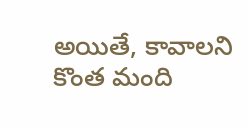అయితే, కావాలని కొంత మంది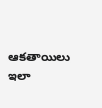ఆకతాయిలు ఇలా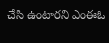చేసి ఉంటారని ఎంఈఓ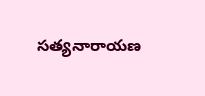సత్యనారాయణ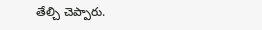తేల్చి చెప్పారు.